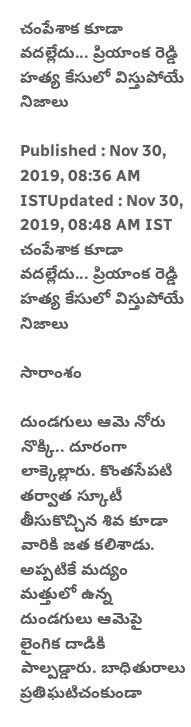చంపేశాక కూడా వదల్లేదు... ప్రియాంక రెడ్డి హత్య కేసులో విస్తుపోయే నిజాలు

Published : Nov 30, 2019, 08:36 AM ISTUpdated : Nov 30, 2019, 08:48 AM IST
చంపేశాక కూడా వదల్లేదు... ప్రియాంక రెడ్డి హత్య కేసులో విస్తుపోయే నిజాలు

సారాంశం

దుండగులు ఆమె నోరు నొక్కి.. దూరంగా లాక్కెల్లారు. కొంతసేపటి తర్వాత స్కూటీ తీసుకొచ్చిన శివ కూడా వారికి జత కలిశాడు. అప్పటికే మద్యం మత్తులో ఉన్న దుండగులు ఆమెపై లైంగిక దాడికి పాల్పడ్డారు. బాధితురాలు ప్రతిఘటిచంకుండా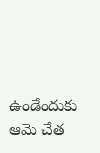ఉండేందుకు ఆమె చేత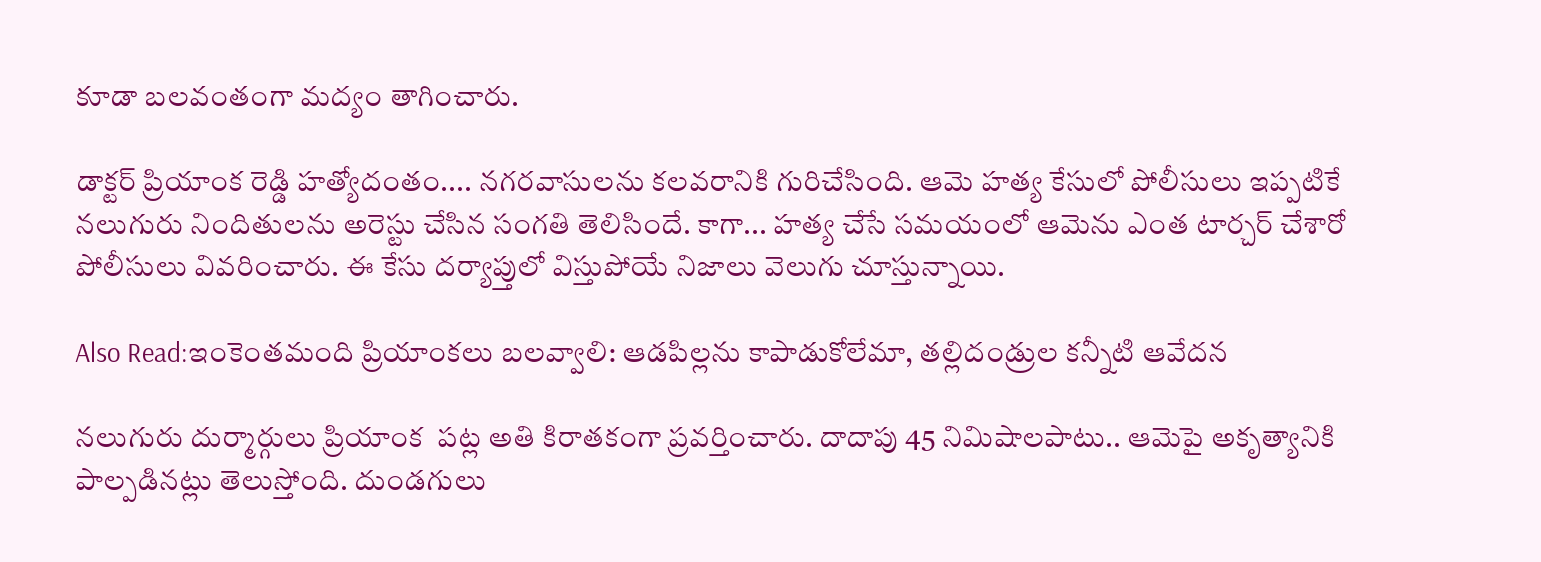కూడా బలవంతంగా మద్యం తాగించారు.

డాక్టర్ ప్రియాంక రెడ్డి హత్యోదంతం.... నగరవాసులను కలవరానికి గురిచేసింది. ఆమె హత్య కేసులో పోలీసులు ఇప్పటికే నలుగురు నిందితులను అరెస్టు చేసిన సంగతి తెలిసిందే. కాగా... హత్య చేసే సమయంలో ఆమెను ఎంత టార్చర్ చేశారో పోలీసులు వివరించారు. ఈ కేసు దర్యాప్తులో విస్తుపోయే నిజాలు వెలుగు చూస్తున్నాయి.

Also Read:ఇంకెంతమంది ప్రియాంకలు బలవ్వాలి: ఆడపిల్లను కాపాడుకోలేమా, తల్లిదండ్రుల కన్నీటి ఆవేదన

నలుగురు దుర్మార్గులు ప్రియాంక  పట్ల అతి కిరాతకంగా ప్రవర్తించారు. దాదాపు 45 నిమిషాలపాటు.. ఆమెపై అకృత్యానికి పాల్పడినట్లు తెలుస్తోంది. దుండగులు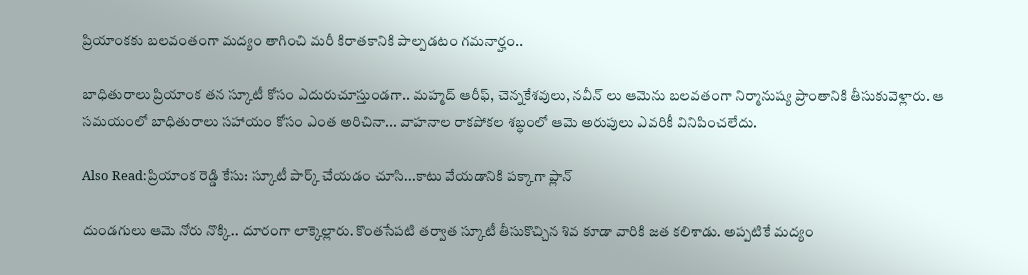ప్రియాంకకు బలవంతంగా మద్యం తాగించి మరీ కిరాతకానికి పాల్పడటం గమనార్హం..

బాధితురాలు ప్రియాంక తన స్కూటీ కోసం ఎదురుచూస్తుండగా.. మహ్మద్ ఆరీఫ్, చెన్నకేశవులు, నవీన్ లు ఆమెను బలవతంగా నిర్మానుష్య ప్రాంతానికి తీసుకువెళ్లారు. ఆ సమయంలో బాధితురాలు సహాయం కోసం ఎంత అరిచినా... వాహనాల రాకపోకల శబ్ధంలో ఆమె అరుపులు ఎవరికీ వినిపించలేదు.

Also Read:ప్రియాంక రెడ్డి కేసు: స్కూటీ పార్క్ చేయడం చూసి...కాటు వేయడానికి పక్కాగా ప్లాన్

దుండగులు ఆమె నోరు నొక్కి.. దూరంగా లాక్కెల్లారు. కొంతసేపటి తర్వాత స్కూటీ తీసుకొచ్చిన శివ కూడా వారికి జత కలిశాడు. అప్పటికే మద్యం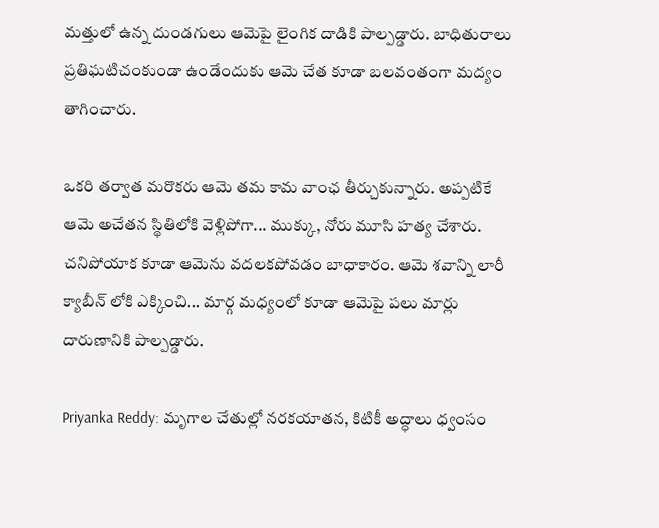మత్తులో ఉన్న దుండగులు ఆమెపై లైంగిక దాడికి పాల్పడ్డారు. బాధితురాలు ప్రతిఘటిచంకుండా ఉండేందుకు ఆమె చేత కూడా బలవంతంగా మద్యం తాగించారు.

ఒకరి తర్వాత మరొకరు ఆమె తమ కామ వాంఛ తీర్చుకున్నారు. అప్పటికే ఆమె అచేతన స్థితిలోకి వెళ్లిపోగా... ముక్కు, నోరు మూసి హత్య చేశారు. చనిపోయాక కూడా ఆమెను వదలకపోవడం బాధాకారం. ఆమె శవాన్ని లారీ క్యాబీన్ లోకి ఎక్కించి... మార్గ మధ్యంలో కూడా ఆమెపై పలు మార్లు దారుణానికి పాల్పడ్డారు.

Priyanka Reddy: మృగాల చేతుల్లో నరకయాతన, కిటికీ అద్ధాలు ధ్వంసం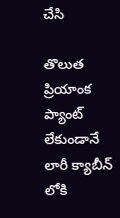చేసి

తొలుత ప్రియాంక ప్యాంట్ లేకుండానే లారీ క్యాబీన్ లోకి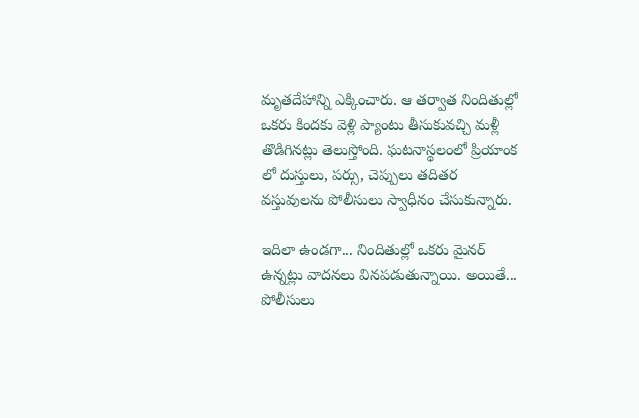మృతదేహాన్ని ఎక్కించారు. ఆ తర్వాత నిందితుల్లో ఒకరు కిందకు వెళ్లి ప్యాంటు తీసుకువచ్చి మళ్లీ తొడిగినట్లు తెలుస్తోంది. ఘటనాస్థలంలో ప్రియాంక లో దుస్తులు, పర్సు, చెప్పులు తదితర వస్తువులను పోలీసులు స్వాధీనం చేసుకున్నారు.

ఇదిలా ఉండగా... నిందితుల్లో ఒకరు మైనర్ ఉన్నట్లు వాదనలు వినపడుతున్నాయి. అయితే... పోలీసులు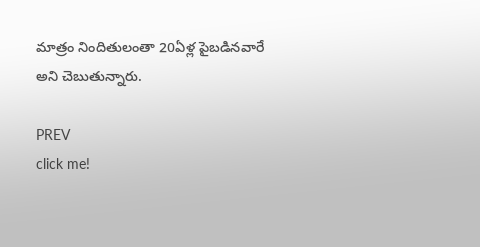మాత్రం నిందితులంతా 20ఏళ్ల పైబడినవారే అని చెబుతున్నారు.

PREV
click me!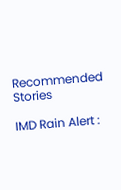Recommended Stories

IMD Rain Alert :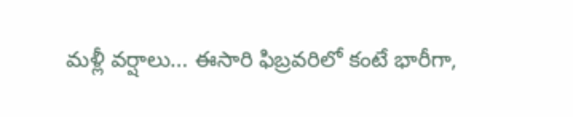మళ్లీ వర్షాలు... ఈసారి ఫిబ్రవరిలో కంటే భారీగా,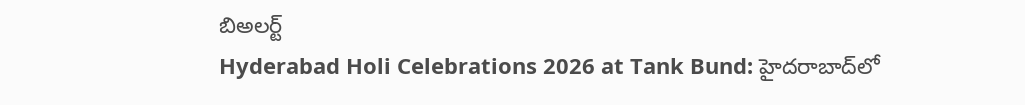బిఅలర్ట్
Hyderabad Holi Celebrations 2026 at Tank Bund: హైదరాబాద్‌లో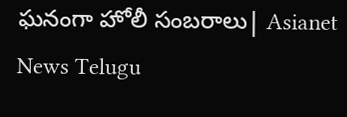ఘనంగా హోలీ సంబరాలు| Asianet News Telugu